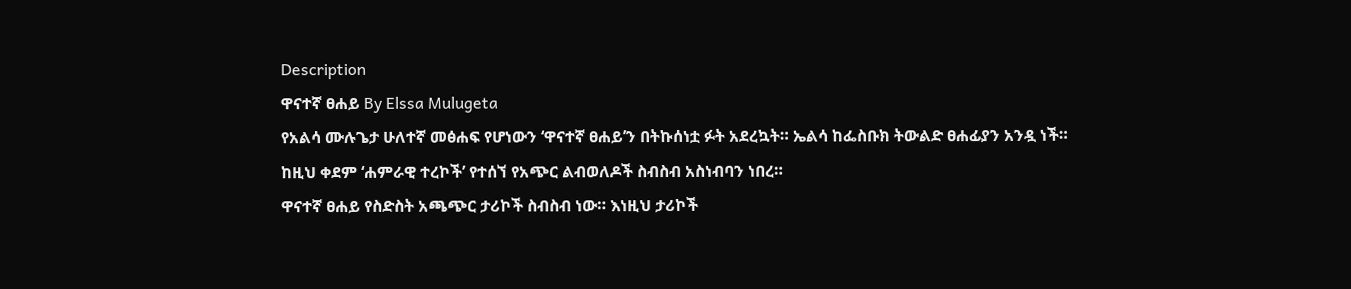Description
ዋናተኛ ፀሐይ By Elssa Mulugeta
የአልሳ ሙሉጌታ ሁለተኛ መፅሐፍ የሆነውን ‘ዋናተኛ ፀሐይ’ን በትኩሰነቷ ፉት አደረኳት። ኤልሳ ከፌስቡክ ትውልድ ፀሐፊያን አንዷ ነች። ከዚህ ቀደም ‘ሐምራዊ ተረኮች’ የተሰኘ የአጭር ልብወለዶች ስብስብ አስነብባን ነበረ።
ዋናተኛ ፀሐይ የስድስት አጫጭር ታሪኮች ስብስብ ነው። እነዚህ ታሪኮች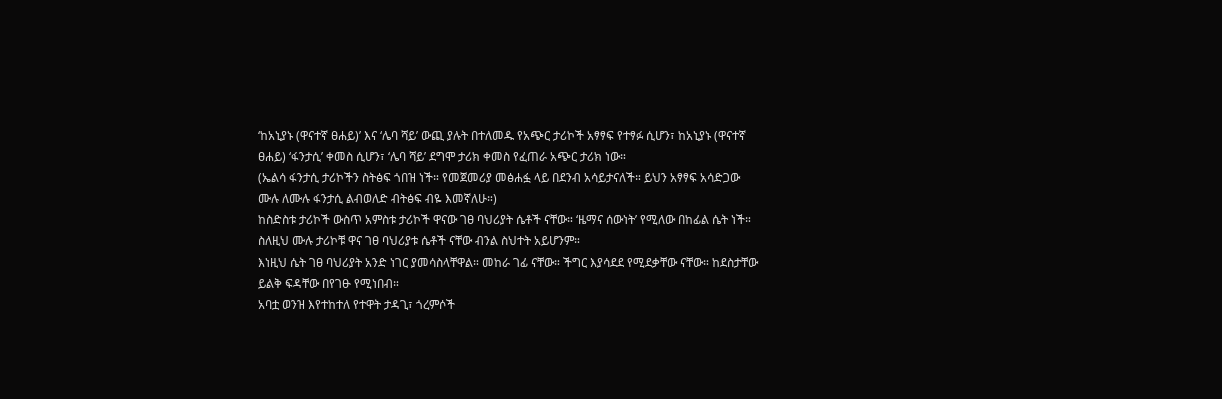‘ከአኒያኑ (ዋናተኛ ፀሐይ)’ እና ‘ሌባ ሻይ’ ውጪ ያሉት በተለመዱ የአጭር ታሪኮች አፃፃፍ የተፃፉ ሲሆን፣ ከአኒያኑ (ዋናተኛ ፀሐይ) ‘ፋንታሲ’ ቀመስ ሲሆን፣ ‘ሌባ ሻይ’ ደግሞ ታሪክ ቀመስ የፈጠራ አጭር ታሪክ ነው።
(ኤልሳ ፋንታሲ ታሪኮችን ስትፅፍ ጎበዝ ነች። የመጀመሪያ መፅሐፏ ላይ በደንብ አሳይታናለች። ይህን አፃፃፍ አሳድጋው ሙሉ ለሙሉ ፋንታሲ ልብወለድ ብትፅፍ ብዬ እመኛለሁ።)
ከስድስቱ ታሪኮች ውስጥ አምስቱ ታሪኮች ዋናው ገፀ ባህሪያት ሴቶች ናቸው። ‘ዜማና ሰውነት’ የሚለው በከፊል ሴት ነች። ስለዚህ ሙሉ ታሪኮቹ ዋና ገፀ ባህሪያቱ ሴቶች ናቸው ብንል ስህተት አይሆንም።
እነዚህ ሴት ገፀ ባህሪያት አንድ ነገር ያመሳስላቸዋል። መከራ ገፊ ናቸው። ችግር እያሳደደ የሚደቃቸው ናቸው። ከደስታቸው ይልቅ ፍዳቸው በየገፁ የሚነበብ።
አባቷ ወንዝ እየተከተለ የተዋት ታዳጊ፣ ጎረምሶች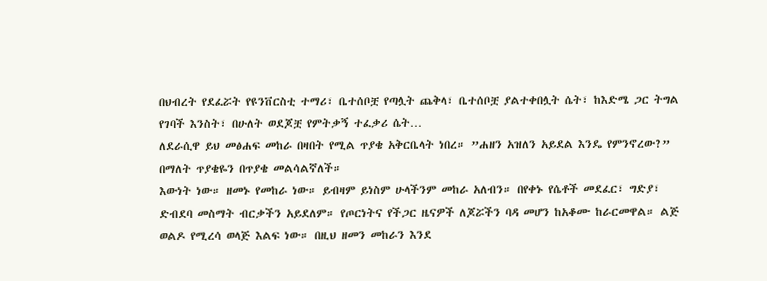በህብረት የደፈሯት የዩንቨርስቲ ተማሪ፣ ቤተሰቦቿ የጣሏት ጨቅላ፣ ቤተሰቦቿ ያልተቀበሏት ሴት፣ ከእድሜ ጋር ትግል የገባች እንስት፣ በሁለት ወደጆቿ የምትቃኝ ተፈቃሪ ሴት…
ለደራሲዋ ይህ መፅሐፍ መከራ በዛበት የሚል ጥያቄ አቅርቤላት ነበረ። ”ሐዘን አዝለን አይደል እንዴ የምንኖረው?” በማለት ጥያቄዬን በጥያቄ መልሳልኛለች።
እውነት ነው። ዘመኑ የመከራ ነው። ይብዛም ይነስም ሁላችንም መከራ አለብን። በየቀኑ የሴቶች መደፈር፣ ግድያ፣ ድብደባ መስማት ብርቃችን አይደለም። የጦርነትና የችጋር ዜናዎች ለጆሯችን ባዳ መሆን ከአቆሙ ከራርመዋል። ልጅ ወልዶ የሚረሳ ወላጅ እልፍ ነው። በዚህ ዘመን መከራን እንደ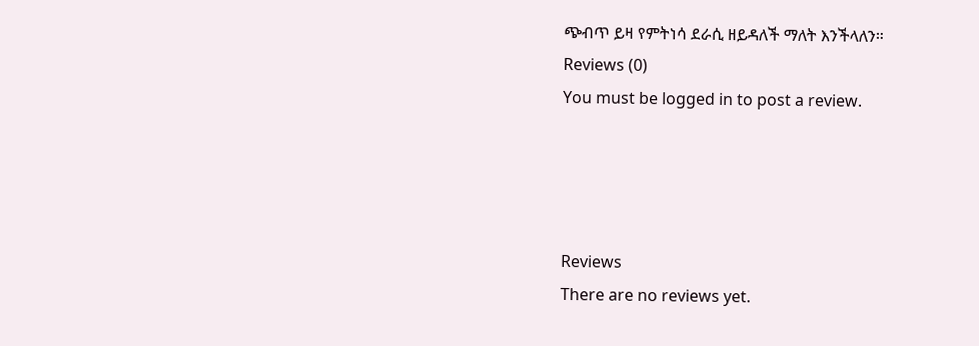ጭብጥ ይዛ የምትነሳ ደራሲ ዘይዳለች ማለት እንችላለን።
Reviews (0)
You must be logged in to post a review.




Reviews
There are no reviews yet.